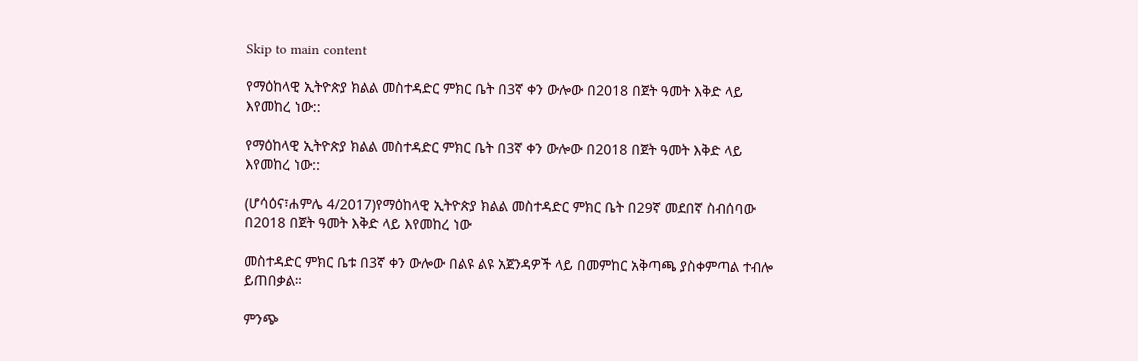Skip to main content

የማዕከላዊ ኢትዮጵያ ክልል መስተዳድር ምክር ቤት በ3ኛ ቀን ውሎው በ2018 በጀት ዓመት እቅድ ላይ እየመከረ ነው::

የማዕከላዊ ኢትዮጵያ ክልል መስተዳድር ምክር ቤት በ3ኛ ቀን ውሎው በ2018 በጀት ዓመት እቅድ ላይ እየመከረ ነው::

(ሆሳዕና፣ሐምሌ 4/2017)የማዕከላዊ ኢትዮጵያ ክልል መስተዳድር ምክር ቤት በ29ኛ መደበኛ ስብሰባው በ2018 በጀት ዓመት እቅድ ላይ እየመከረ ነው

መስተዳድር ምክር ቤቱ በ3ኛ ቀን ውሎው በልዩ ልዩ አጀንዳዎች ላይ በመምከር አቅጣጫ ያስቀምጣል ተብሎ ይጠበቃል።

ምንጭ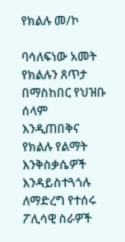የክልሉ መ/ኮ

ባሳለፍነው አመት የክልሉን ጸጥታ በማስከበር የህዝቡ ሰላም እንዲጠበቅና የክልሉ የልማት እንቅስቃሴዎች እንዳይስተጓጎሉ ለማድረግ የተሰሩ ፖሊሳዊ ስራዎች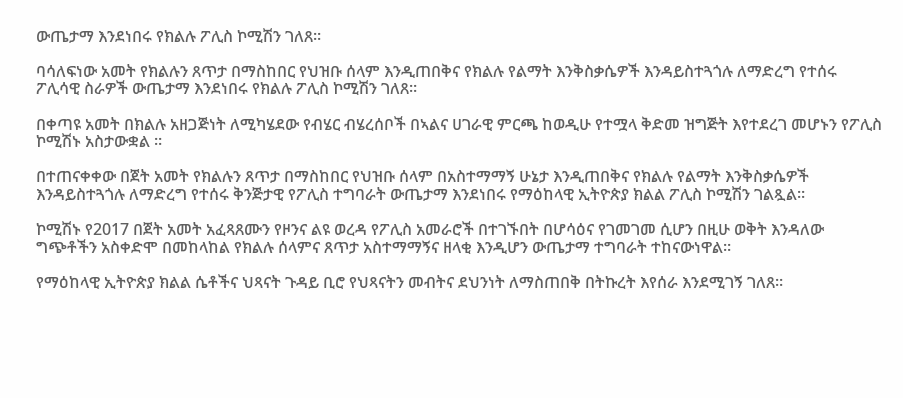ውጤታማ እንደነበሩ የክልሉ ፖሊስ ኮሚሽን ገለጸ።

ባሳለፍነው አመት የክልሉን ጸጥታ በማስከበር የህዝቡ ሰላም እንዲጠበቅና የክልሉ የልማት እንቅስቃሴዎች እንዳይስተጓጎሉ ለማድረግ የተሰሩ ፖሊሳዊ ስራዎች ውጤታማ እንደነበሩ የክልሉ ፖሊስ ኮሚሽን ገለጸ።

በቀጣዩ አመት በክልሉ አዘጋጅነት ለሚካሄደው የብሄር ብሄረሰቦች በኣልና ሀገራዊ ምርጫ ከወዲሁ የተሟላ ቅድመ ዝግጅት እየተደረገ መሆኑን የፖሊስ ኮሚሽኑ አስታውቋል ።

በተጠናቀቀው በጀት አመት የክልሉን ጸጥታ በማስከበር የህዝቡ ሰላም በአስተማማኝ ሁኔታ እንዲጠበቅና የክልሉ የልማት እንቅስቃሴዎች እንዳይስተጓጎሉ ለማድረግ የተሰሩ ቅንጅታዊ የፖሊስ ተግባራት ውጤታማ እንደነበሩ የማዕከላዊ ኢትዮጵያ ክልል ፖሊስ ኮሚሽን ገልጿል።

ኮሚሽኑ የ2017 በጀት አመት አፈጻጸሙን የዞንና ልዩ ወረዳ የፖሊስ አመራሮች በተገኙበት በሆሳዕና የገመገመ ሲሆን በዚሁ ወቅት እንዳለው ግጭቶችን አስቀድሞ በመከላከል የክልሉ ሰላምና ጸጥታ አስተማማኝና ዘላቂ እንዲሆን ውጤታማ ተግባራት ተከናውነዋል።

የማዕከላዊ ኢትዮጵያ ክልል ሴቶችና ህጻናት ጉዳይ ቢሮ የህጻናትን መብትና ደህንነት ለማስጠበቅ በትኩረት እየሰራ እንደሚገኝ ገለጸ።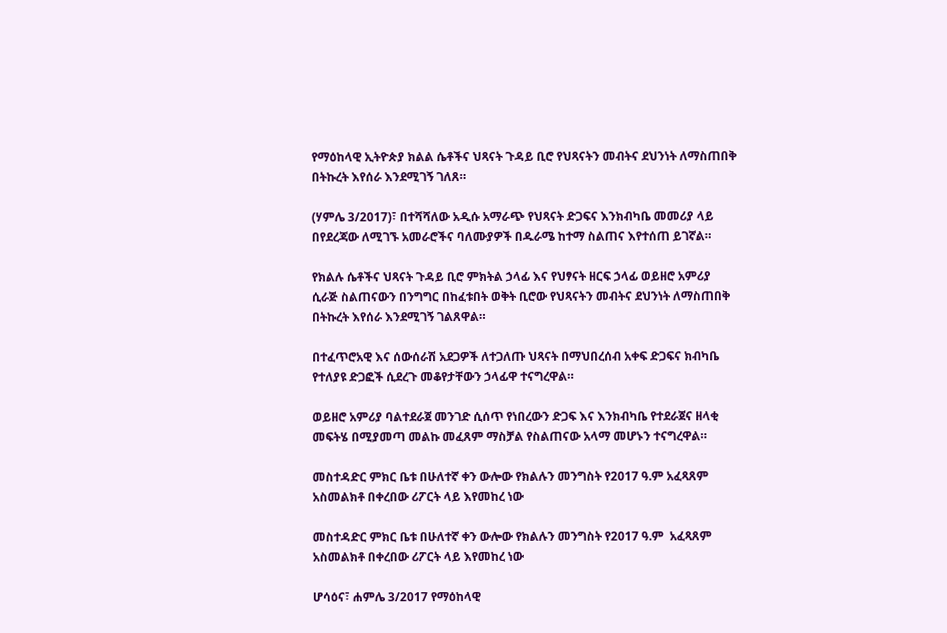የማዕከላዊ ኢትዮጵያ ክልል ሴቶችና ህጻናት ጉዳይ ቢሮ የህጻናትን መብትና ደህንነት ለማስጠበቅ በትኩረት እየሰራ እንደሚገኝ ገለጸ።

(ሃምሌ 3/2017)፣ በተሻሻለው አዲሱ አማራጭ የህጻናት ድጋፍና እንክብካቤ መመሪያ ላይ በየደረጃው ለሚገኙ አመራሮችና ባለሙያዎች በዱራሜ ከተማ ስልጠና እየተሰጠ ይገኛል።

የክልሉ ሴቶችና ህጻናት ጉዳይ ቢሮ ምክትል ኃላፊ እና የህፃናት ዘርፍ ኃላፊ ወይዘሮ አምሪያ ሲራጅ ስልጠናውን በንግግር በከፈቱበት ወቅት ቢሮው የህጻናትን መብትና ደህንነት ለማስጠበቅ በትኩረት እየሰራ እንደሚገኝ ገልጸዋል።

በተፈጥሮአዊ እና ሰውሰራሽ አደጋዎች ለተጋለጡ ህጻናት በማህበረሰብ አቀፍ ድጋፍና ክብካቤ የተለያዩ ድጋፎች ሲደረጉ መቆየታቸውን ኃላፊዋ ተናግረዋል።

ወይዘሮ አምሪያ ባልተደራጀ መንገድ ሲሰጥ የነበረውን ድጋፍ እና እንክብካቤ የተደራጀና ዘላቂ መፍትሄ በሚያመጣ መልኩ መፈጸም ማስቻል የስልጠናው አላማ መሆኑን ተናግረዋል።

መስተዳድር ምክር ቤቱ በሁለተኛ ቀን ውሎው የክልሉን መንግስት የ2017 ዓ.ም አፈጻጸም አስመልክቶ በቀረበው ሪፖርት ላይ እየመከረ ነው

መስተዳድር ምክር ቤቱ በሁለተኛ ቀን ውሎው የክልሉን መንግስት የ2017 ዓ.ም  አፈጻጸም አስመልክቶ በቀረበው ሪፖርት ላይ እየመከረ ነው

ሆሳዕና፣ ሐምሌ 3/2017 የማዕከላዊ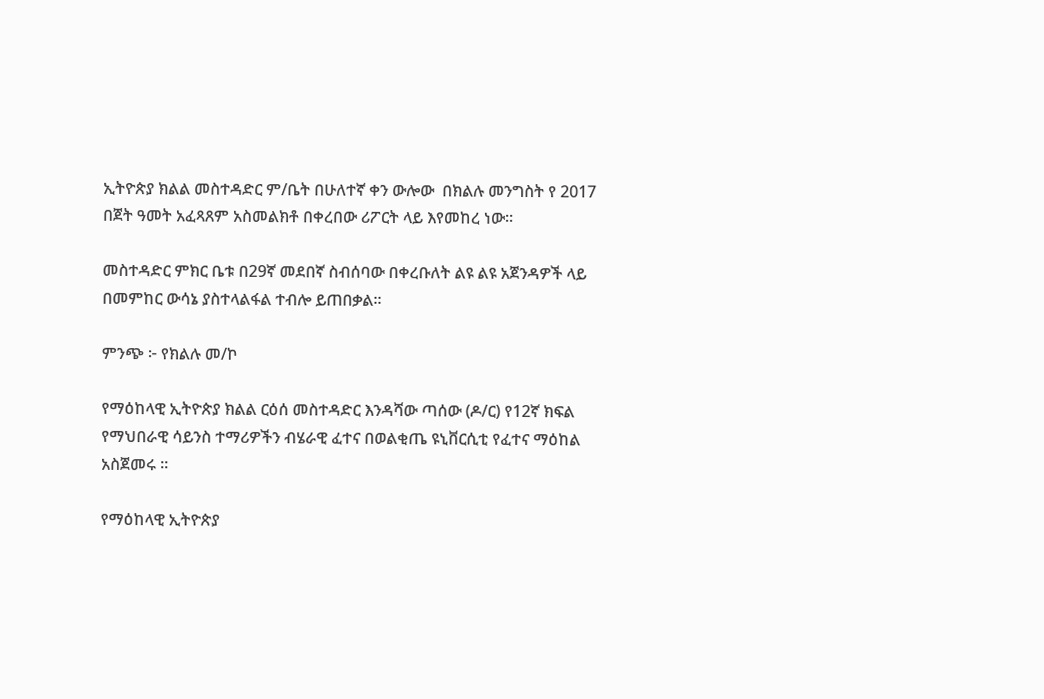ኢትዮጵያ ክልል መስተዳድር ም/ቤት በሁለተኛ ቀን ውሎው  በክልሉ መንግስት የ 2017 በጀት ዓመት አፈጻጸም አስመልክቶ በቀረበው ሪፖርት ላይ እየመከረ ነው።

መስተዳድር ምክር ቤቱ በ29ኛ መደበኛ ስብሰባው በቀረቡለት ልዩ ልዩ አጀንዳዎች ላይ በመምከር ውሳኔ ያስተላልፋል ተብሎ ይጠበቃል።

ምንጭ ፦ የክልሉ መ/ኮ

የማዕከላዊ ኢትዮጵያ ክልል ርዕሰ መስተዳድር እንዳሻው ጣሰው (ዶ/ር) የ12ኛ ክፍል የማህበራዊ ሳይንስ ተማሪዎችን ብሄራዊ ፈተና በወልቂጤ ዩኒቨርሲቲ የፈተና ማዕከል አስጀመሩ ።

የማዕከላዊ ኢትዮጵያ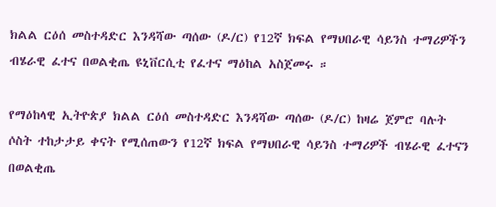ክልል ርዕሰ መስተዳድር እንዳሻው ጣሰው (ዶ/ር) የ12ኛ ክፍል የማህበራዊ ሳይንስ ተማሪዎችን ብሄራዊ ፈተና በወልቂጤ ዩኒቨርሲቲ የፈተና ማዕከል አስጀመሩ ።

የማዕከላዊ ኢትዮጵያ ክልል ርዕሰ መስተዳድር እንዳሻው ጣሰው (ዶ/ር) ከዛሬ ጀምሮ ባሉት ሶስት ተከታታይ ቀናት የሚሰጠውን የ12ኛ ክፍል የማህበራዊ ሳይንስ ተማሪዎች ብሄራዊ ፈተናን በወልቂጤ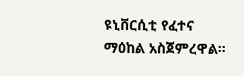ዩኒቨርሲቲ የፈተና ማዕከል አስጀምረዋል።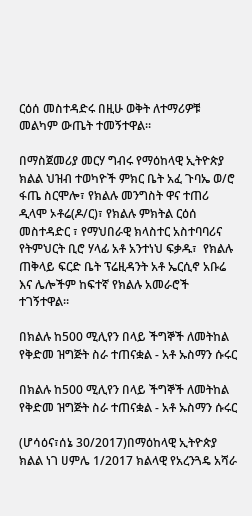ርዕሰ መስተዳድሩ በዚሁ ወቅት ለተማሪዎቹ መልካም ውጤት ተመኝተዋል።

በማስጀመሪያ መርሃ ግብሩ የማዕከላዊ ኢትዮጵያ ክልል ህዝብ ተወካዮች ምክር ቤት አፈ ጉባኤ ወ/ሮ ፋጤ ስርሞሎ፣ የክልሉ መንግስት ዋና ተጠሪ ዲላሞ ኦቶሬ(ዶ/ር)፣ የክልሉ ምክትል ርዕሰ መስተዳድር ፣ የማህበራዊ ክላስተር አስተባባሪና የትምህርት ቢሮ ሃላፊ አቶ አንተነህ ፍቃዱ፣  የክልሉ ጠቅላይ ፍርድ ቤት ፕሬዚዳንት አቶ ኤርሲኖ አቡሬ እና ሌሎችም ከፍተኛ የክልሉ አመራሮች ተገኝተዋል።

በክልሉ ከ500 ሚሊየን በላይ ችግኞች ለመትከል የቅድመ ዝግጅት ስራ ተጠናቋል - አቶ ኡስማን ሱሩር

በክልሉ ከ500 ሚሊየን በላይ ችግኞች ለመትከል የቅድመ ዝግጅት ስራ ተጠናቋል - አቶ ኡስማን ሱሩር

(ሆሳዕና፣ሰኔ 30/2017)በማዕከላዊ ኢትዮጵያ ክልል ነገ ሀምሌ 1/2017 ክልላዊ የአረንጓዴ አሻራ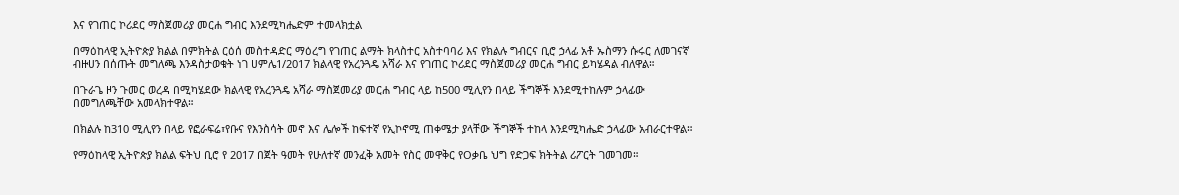እና የገጠር ኮሪደር ማስጀመሪያ መርሐ ግብር እንደሚካሔድም ተመላክቷል

በማዕከላዊ ኢትዮጵያ ክልል በምክትል ርዕሰ መስተዳድር ማዕረግ የገጠር ልማት ክላስተር አስተባባሪ እና የክልሉ ግብርና ቢሮ ኃላፊ አቶ ኡስማን ሱሩር ለመገናኛ ብዙሀን በሰጡት መግለጫ እንዳስታወቁት ነገ ሀምሌ1/2017 ክልላዊ የአረንጓዴ አሻራ እና የገጠር ኮሪደር ማስጀመሪያ መርሐ ግብር ይካሄዳል ብለዋል።

በጉራጌ ዞን ጉመር ወረዳ በሚካሄደው ክልላዊ የአረንጓዴ አሻራ ማስጀመሪያ መርሐ ግብር ላይ ከ500 ሚሊየን በላይ ችግኞች እንደሚተከሉም ኃላፊው በመግለጫቸው አመላክተዋል።

በክልሉ ከ310 ሚሊየን በላይ የፎራፍሬ፣የቡና የእንስሳት መኖ እና ሌሎች ከፍተኛ የኢኮኖሚ ጠቀሜታ ያላቸው ችግኞች ተከላ እንደሚካሔድ ኃላፊው አብራርተዋል።

የማዕከላዊ ኢትዮጵያ ክልል ፍትህ ቢሮ የ 2017 በጀት ዓመት የሁለተኛ መንፈቅ አመት የስር መዋቅር የOቃቤ ህግ የድጋፍ ክትትል ሪፖርት ገመገመ።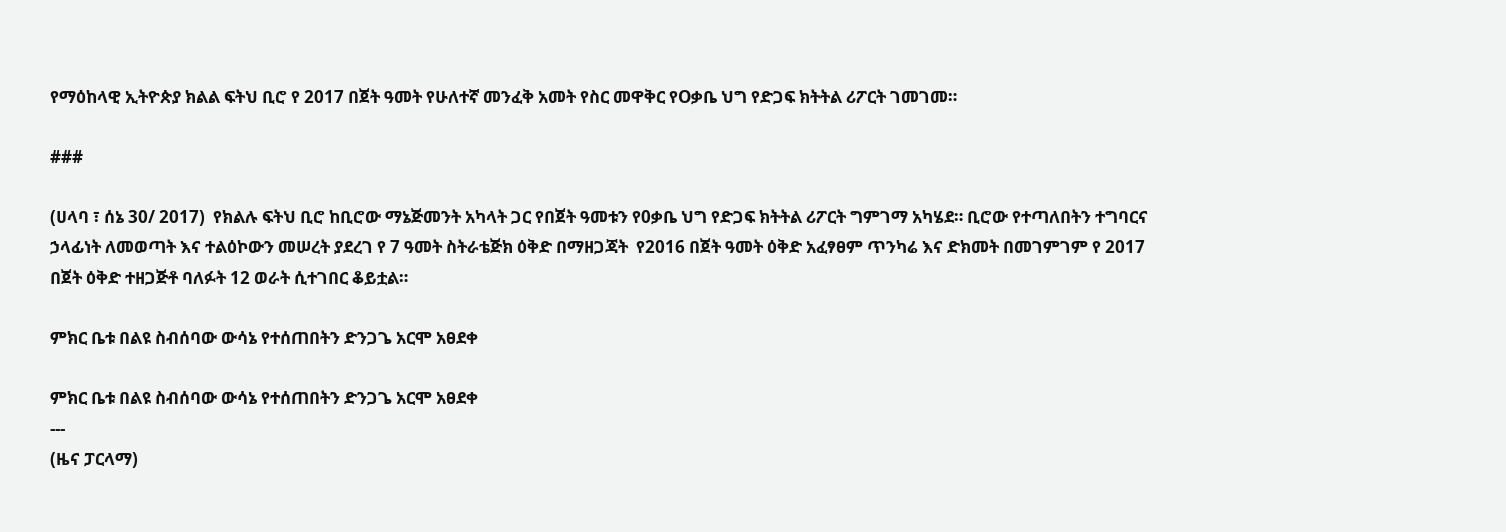የማዕከላዊ ኢትዮጵያ ክልል ፍትህ ቢሮ የ 2017 በጀት ዓመት የሁለተኛ መንፈቅ አመት የስር መዋቅር የOቃቤ ህግ የድጋፍ ክትትል ሪፖርት ገመገመ።

###

(ሀላባ ፣ ሰኔ 30/ 2017)  የክልሉ ፍትህ ቢሮ ከቢሮው ማኔጅመንት አካላት ጋር የበጀት ዓመቱን የ0ቃቤ ህግ የድጋፍ ክትትል ሪፖርት ግምገማ አካሄደ። ቢሮው የተጣለበትን ተግባርና ኃላፊነት ለመወጣት እና ተልዕኮውን መሠረት ያደረገ የ 7 ዓመት ስትራቴጅክ ዕቅድ በማዘጋጃት  የ2016 በጀት ዓመት ዕቅድ አፈፃፀም ጥንካሬ እና ድክመት በመገምገም የ 2017 በጀት ዕቅድ ተዘጋጅቶ ባለፉት 12 ወራት ሲተገበር ቆይቷል።

ምክር ቤቱ በልዩ ስብሰባው ውሳኔ የተሰጠበትን ድንጋጌ አርሞ አፀደቀ

ምክር ቤቱ በልዩ ስብሰባው ውሳኔ የተሰጠበትን ድንጋጌ አርሞ አፀደቀ
---
(ዜና ፓርላማ)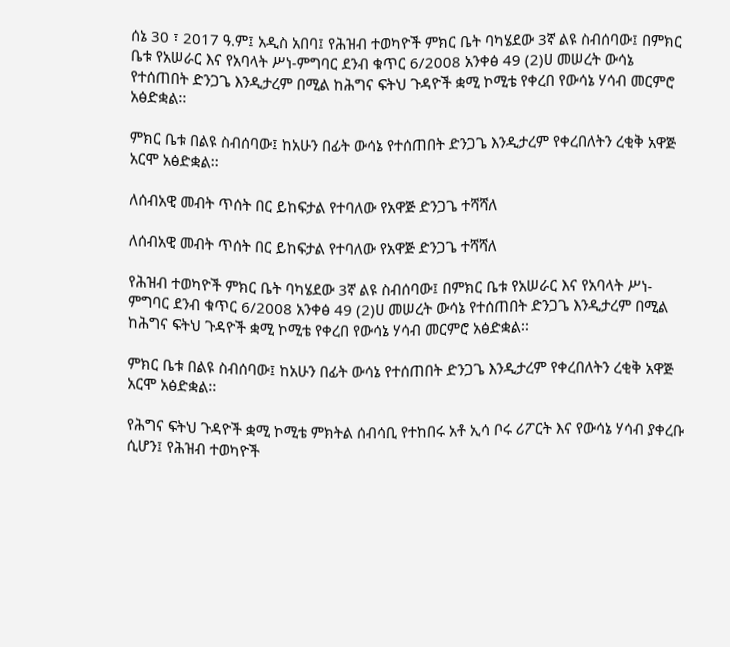ሰኔ 30 ፣ 2017 ዓ.ም፤ አዲስ አበባ፤ የሕዝብ ተወካዮች ምክር ቤት ባካሄደው 3ኛ ልዩ ስብሰባው፤ በምክር ቤቱ የአሠራር እና የአባላት ሥነ-ምግባር ደንብ ቁጥር 6/2008 አንቀፅ 49 (2)ሀ መሠረት ውሳኔ የተሰጠበት ድንጋጌ እንዲታረም በሚል ከሕግና ፍትህ ጉዳዮች ቋሚ ኮሚቴ የቀረበ የውሳኔ ሃሳብ መርምሮ አፅድቋል፡፡

ምክር ቤቱ በልዩ ስብሰባው፤ ከአሁን በፊት ውሳኔ የተሰጠበት ድንጋጌ እንዲታረም የቀረበለትን ረቂቅ አዋጅ አርሞ አፅድቋል፡፡

ለሰብአዊ መብት ጥሰት በር ይከፍታል የተባለው የአዋጅ ድንጋጌ ተሻሻለ

ለሰብአዊ መብት ጥሰት በር ይከፍታል የተባለው የአዋጅ ድንጋጌ ተሻሻለ

የሕዝብ ተወካዮች ምክር ቤት ባካሄደው 3ኛ ልዩ ስብሰባው፤ በምክር ቤቱ የአሠራር እና የአባላት ሥነ-ምግባር ደንብ ቁጥር 6/2008 አንቀፅ 49 (2)ሀ መሠረት ውሳኔ የተሰጠበት ድንጋጌ እንዲታረም በሚል ከሕግና ፍትህ ጉዳዮች ቋሚ ኮሚቴ የቀረበ የውሳኔ ሃሳብ መርምሮ አፅድቋል፡፡

ምክር ቤቱ በልዩ ስብሰባው፤ ከአሁን በፊት ውሳኔ የተሰጠበት ድንጋጌ እንዲታረም የቀረበለትን ረቂቅ አዋጅ አርሞ አፅድቋል፡፡

የሕግና ፍትህ ጉዳዮች ቋሚ ኮሚቴ ምክትል ሰብሳቢ የተከበሩ አቶ ኢሳ ቦሩ ሪፖርት እና የውሳኔ ሃሳብ ያቀረቡ ሲሆን፤ የሕዝብ ተወካዮች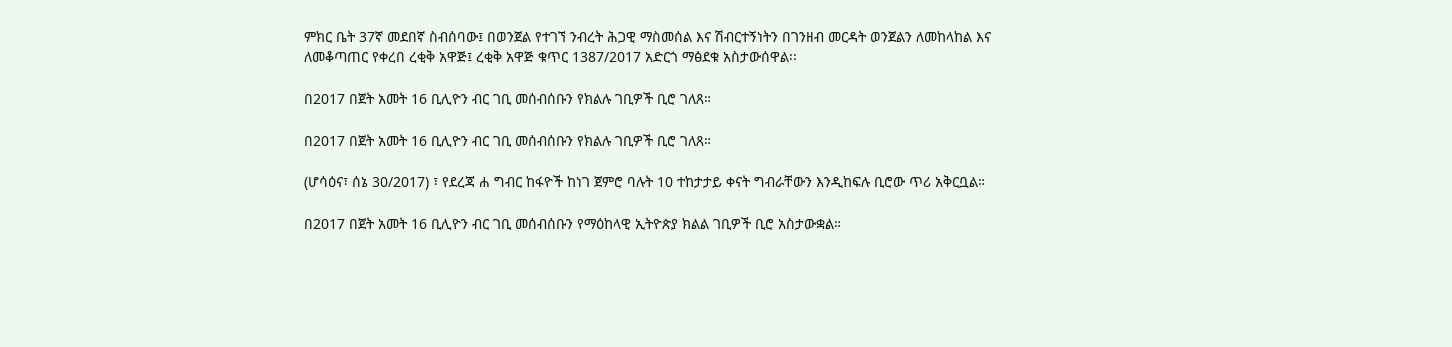ምክር ቤት 37ኛ መደበኛ ስብሰባው፤ በወንጀል የተገኘ ንብረት ሕጋዊ ማስመሰል እና ሽብርተኝነትን በገንዘብ መርዳት ወንጀልን ለመከላከል እና ለመቆጣጠር የቀረበ ረቂቅ አዋጅ፤ ረቂቅ አዋጅ ቁጥር 1387/2017 አድርጎ ማፅደቁ አስታውሰዋል፡፡

በ2017 በጀት አመት 16 ቢሊዮን ብር ገቢ መሰብሰቡን የክልሉ ገቢዎች ቢሮ ገለጸ።

በ2017 በጀት አመት 16 ቢሊዮን ብር ገቢ መሰብሰቡን የክልሉ ገቢዎች ቢሮ ገለጸ።

(ሆሳዕና፣ ሰኔ 30/2017) ፣ የደረጃ ሐ ግብር ከፋዮች ከነገ ጀምሮ ባሉት 10 ተከታታይ ቀናት ግብራቸውን እንዲከፍሉ ቢሮው ጥሪ አቅርቧል።

በ2017 በጀት አመት 16 ቢሊዮን ብር ገቢ መሰብሰቡን የማዕከላዊ ኢትዮጵያ ክልል ገቢዎች ቢሮ አስታውቋል።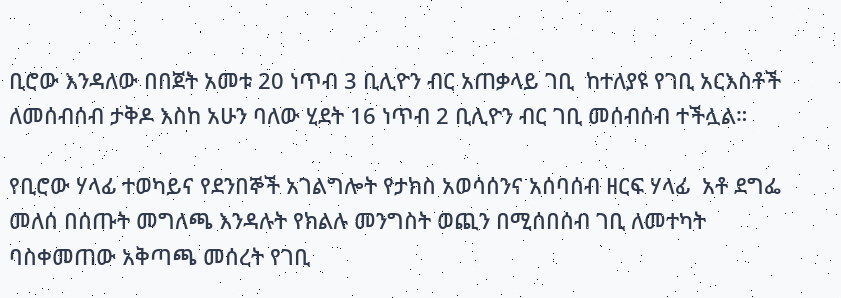ቢሮው እንዳለው በበጀት አመቱ 20 ነጥብ 3 ቢሊዮን ብር አጠቃላይ ገቢ  ከተለያዩ የገቢ አርእስቶች ለመሰብሰብ ታቅዶ እስከ አሁን ባለው ሂደት 16 ነጥብ 2 ቢሊዮን ብር ገቢ መሰብሰብ ተችሏል።

የቢሮው ሃላፊ ተወካይና የደንበኞች አገልግሎት የታክስ አወሳሰንና አሰባሰብ ዘርፍ ሃላፊ  አቶ ደግፌ መለሰ በሰጡት መግለጫ እንዳሉት የክልሉ መንግስት ወጪን በሚሰበሰብ ገቢ ለመተካት ባስቀመጠው አቅጣጫ መሰረት የገቢ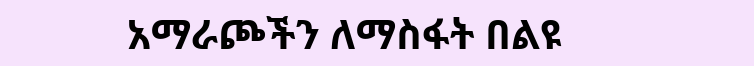አማራጮችን ለማስፋት በልዩ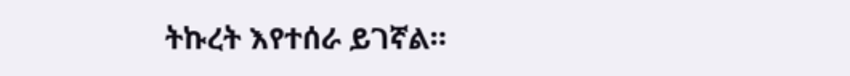ትኩረት እየተሰራ ይገኛል።